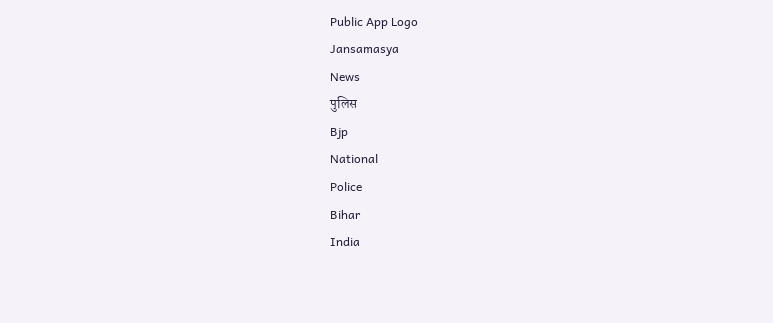Public App Logo
Jansamasya
News
पुलिस
Bjp
National
Police
Bihar
India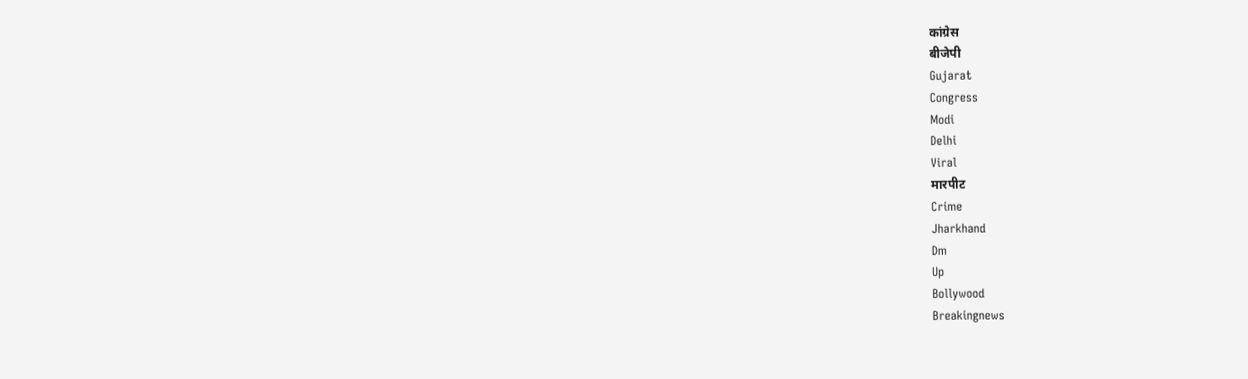कांग्रेस
बीजेपी
Gujarat
Congress
Modi
Delhi
Viral
मारपीट
Crime
Jharkhand
Dm
Up
Bollywood
Breakingnews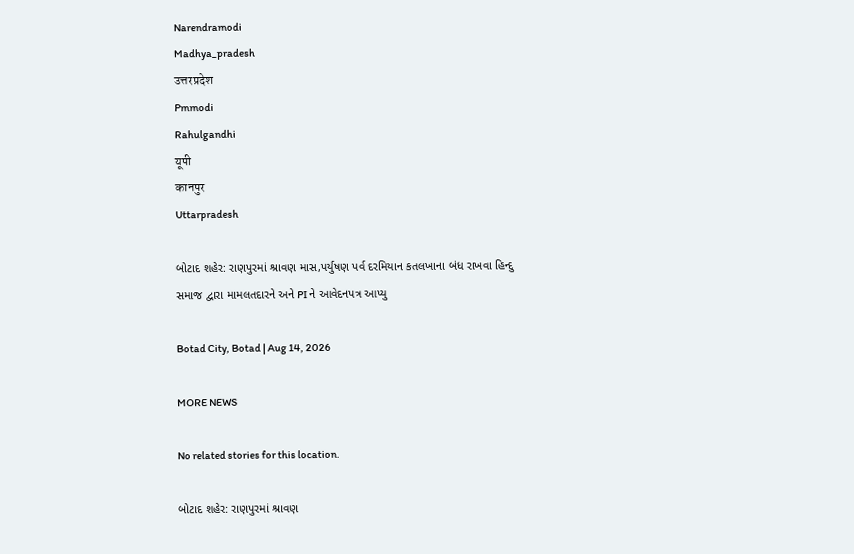Narendramodi
Madhya_pradesh
उत्तरप्रदेश
Pmmodi
Rahulgandhi
यूपी
कानपुर
Uttarpradesh

બોટાદ શહેર: રાણપુરમાં શ્રાવણ માસ,પર્યુષણ પર્વ દરમિયાન કતલખાના બંધ રાખવા હિન્દુ સમાજ દ્વારા મામલતદારને અને PI ને આવેદનપત્ર આપ્યુ

Botad City, Botad | Aug 14, 2026

MORE NEWS

No related stories for this location.

બોટાદ શહેર: રાણપુરમાં શ્રાવણ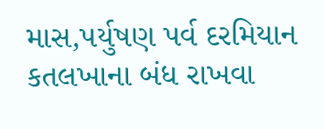માસ,પર્યુષણ પર્વ દરમિયાન કતલખાના બંધ રાખવા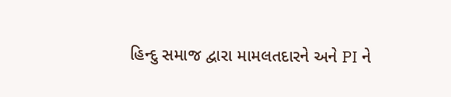હિન્દુ સમાજ દ્વારા મામલતદારને અને PI ને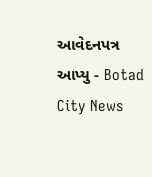આવેદનપત્ર આપ્યુ - Botad City News